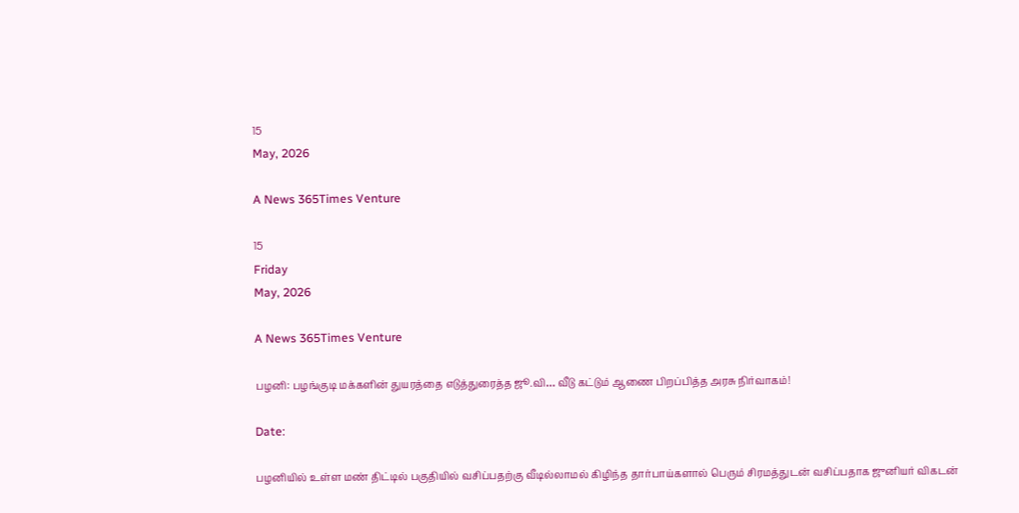15
May, 2026

A News 365Times Venture

15
Friday
May, 2026

A News 365Times Venture

பழனி: பழங்குடி மக்களின் துயரத்தை எடுத்துரைத்த ஜூ.வி… வீடு கட்டும் ஆணை பிறப்பித்த அரசு நிர்வாகம்!

Date:

பழனியில் உள்ள மண் திட்டில் பகுதியில் வசிப்பதற்கு வீடில்லாமல் கிழிந்த தார்பாய்களால் பெரும் சிரமத்துடன் வசிப்பதாக ஜுனியர் விகடன்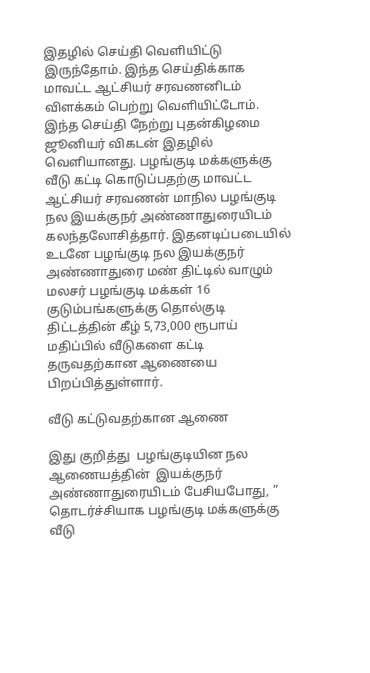இதழில் செய்தி வெளியிட்டு இருந்தோம். இந்த செய்திக்காக மாவட்ட ஆட்சியர் சரவணனிடம் விளக்கம் பெற்று வெளியிட்டோம். இந்த செய்தி நேற்று புதன்கிழமை ஜூனியர் விகடன் இதழில் வெளியானது. பழங்குடி மக்களுக்கு வீடு கட்டி கொடுப்பதற்கு மாவட்ட ஆட்சியர் சரவணன் மாநில பழங்குடி நல இயக்குநர் அண்ணாதுரையிடம் கலந்தலோசித்தார். இதனடிப்படையில் உடனே பழங்குடி நல இயக்குநர் அண்ணாதுரை மண் திட்டில் வாழும் மலசர் பழங்குடி மக்கள் 16 குடும்பங்களுக்கு தொல்குடி திட்டத்தின் கீழ் 5,73,000 ரூபாய் மதிப்பில் வீடுகளை கட்டி தருவதற்கான ஆணையை பிறப்பித்துள்ளார்.

வீடு கட்டுவதற்கான ஆணை

இது குறித்து  பழங்குடியின நல ஆணையத்தின்  இயக்குநர் அண்ணாதுரையிடம் பேசியபோது, ” தொடர்ச்சியாக பழங்குடி மக்களுக்கு வீடு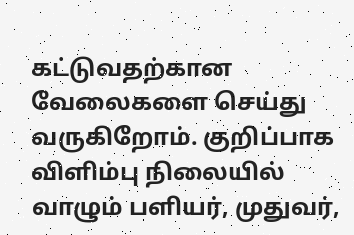கட்டுவதற்கான வேலைகளை செய்து வருகிறோம். குறிப்பாக விளிம்பு நிலையில் வாழும் பளியர், முதுவர்,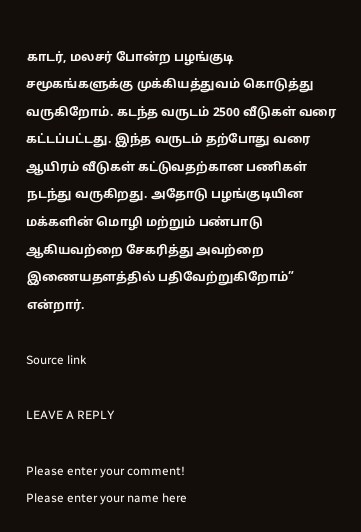காடர், மலசர் போன்ற பழங்குடி சமூகங்களுக்கு முக்கியத்துவம் கொடுத்து வருகிறோம். கடந்த வருடம் 2500 வீடுகள் வரை கட்டப்பட்டது. இந்த வருடம் தற்போது வரை ஆயிரம் வீடுகள் கட்டுவதற்கான பணிகள் நடந்து வருகிறது. அதோடு பழங்குடியின மக்களின் மொழி மற்றும் பண்பாடு ஆகியவற்றை சேகரித்து அவற்றை இணையதளத்தில் பதிவேற்றுகிறோம்” என்றார்.

Source link

LEAVE A REPLY

Please enter your comment!
Please enter your name here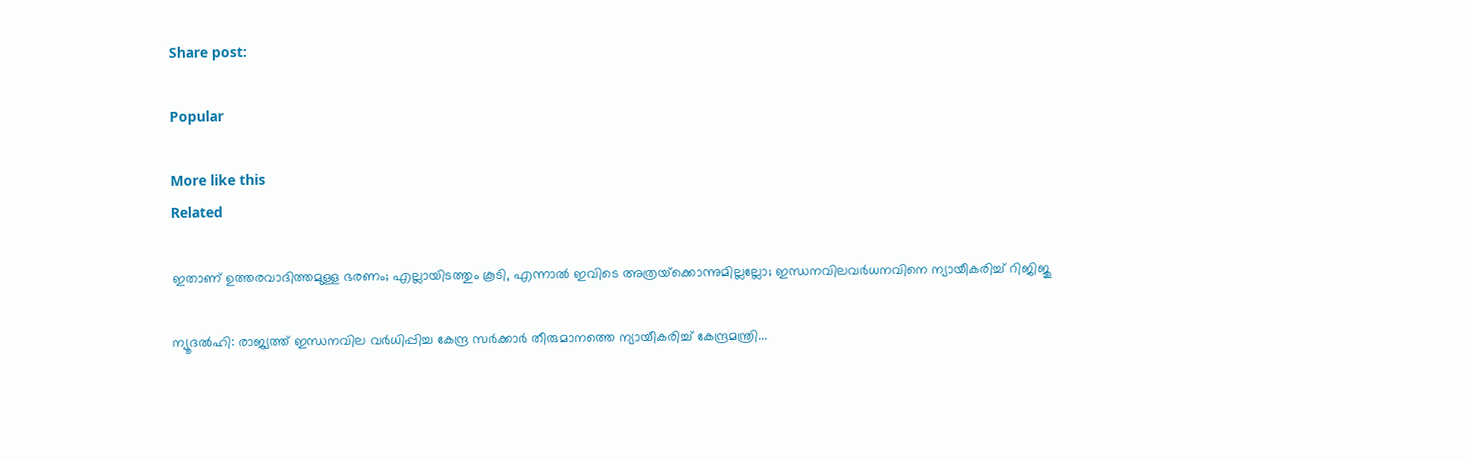Share post:

Popular

More like this
Related

ഇതാണ് ഉത്തരവാദിത്തമുള്ള ഭരണം; എല്ലായിടത്തും കൂടി, എന്നാല്‍ ഇവിടെ അത്രയ്‌ക്കൊന്നുമില്ലല്ലോ; ഇന്ധനവിലവര്‍ധനവിനെ ന്യായീകരിച്ച് റിജിജു

ന്യൂദല്‍ഹി: രാജ്യത്ത് ഇന്ധനവില വര്‍ധിപ്പിച്ച കേന്ദ്ര സര്‍ക്കാര്‍ തീരുമാനത്തെ ന്യായീകരിച്ച് കേന്ദ്രമന്ത്രി...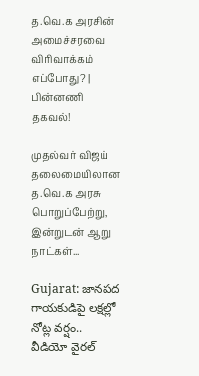த.வெ.க அரசின் அமைச்சரவை விரிவாக்கம் எப்போது? | பின்னணி தகவல்!

முதல்வர் விஜய் தலைமையிலான த.வெ.க அரசு பொறுப்பேற்று, இன்றுடன் ஆறு நாட்கள்...

Gujarat: జానపద గాయకుడిపై లక్షల్లో నోట్ల వర్షం.. వీడియో వైరల్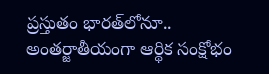ప్రస్తుతం భారత్‌లోనూ.. అంతర్జాతీయంగా ఆర్థిక సంక్షోభం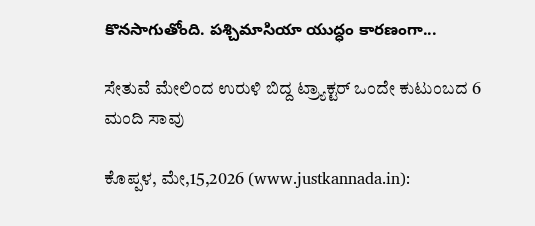కొనసాగుతోంది. పశ్చిమాసియా యుద్ధం కారణంగా...

ಸೇತುವೆ ಮೇಲಿಂದ ಉರುಳಿ ಬಿದ್ದ ಟ್ರ್ಯಾಕ್ಟರ್ ಒಂದೇ ಕುಟುಂಬದ 6 ಮಂದಿ ಸಾವು

ಕೊಪ್ಪಳ, ಮೇ,15,2026 (www.justkannada.in):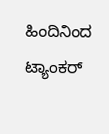ಹಿಂದಿನಿಂದ ಟ್ಯಾಂಕರ್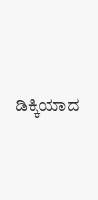ಡಿಕ್ಕಿಯಾದ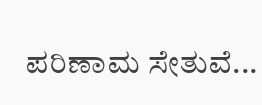ಪರಿಣಾಮ ಸೇತುವೆ...